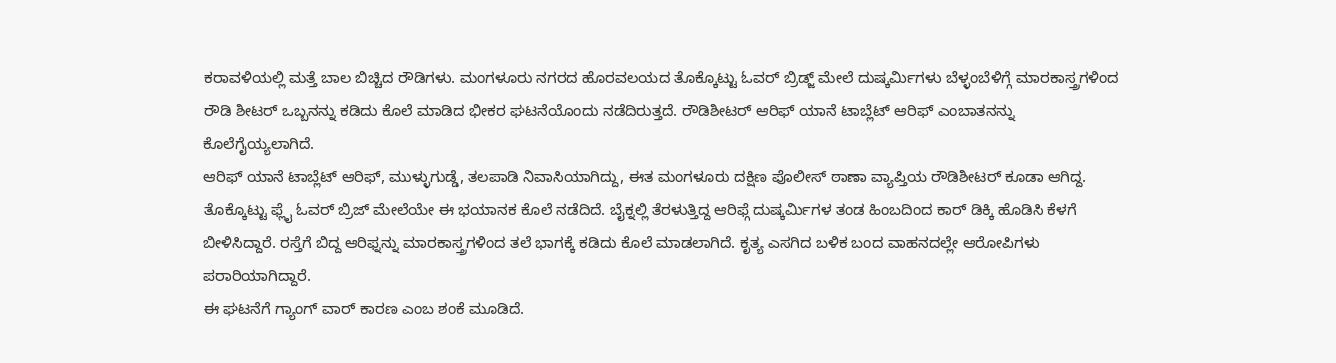ಕರಾವಳಿಯಲ್ಲಿ ಮತ್ತೆ ಬಾಲ ಬಿಚ್ಚಿದ ರೌಡಿಗಳು. ಮಂಗಳೂರು ನಗರದ ಹೊರವಲಯದ ತೊಕ್ಕೊಟ್ಟು ಓವರ್ ಬ್ರಿಡ್ಜ್ ಮೇಲೆ ದುಷ್ಕರ್ಮಿಗಳು ಬೆಳ್ಳಂಬೆಳಿಗ್ಗೆ ಮಾರಕಾಸ್ತ್ರಗಳಿಂದ ರೌಡಿ ಶೀಟರ್ ಒಬ್ಬನನ್ನು ಕಡಿದು ಕೊಲೆ ಮಾಡಿದ ಭೀಕರ ಘಟನೆಯೊಂದು ನಡೆದಿರುತ್ತದೆ. ರೌಡಿಶೀಟರ್ ಆರಿಫ್ ಯಾನೆ ಟಾಬ್ಲೆಟ್ ಆರಿಫ್ ಎಂಬಾತನನ್ನು ಕೊಲೆಗೈಯ್ಯಲಾಗಿದೆ.
ಆರಿಫ್ ಯಾನೆ ಟಾಬ್ಲೆಟ್ ಆರಿಫ್, ಮುಳ್ಳುಗುಡ್ಡೆ, ತಲಪಾಡಿ ನಿವಾಸಿಯಾಗಿದ್ದು, ಈತ ಮಂಗಳೂರು ದಕ್ಷಿಣ ಪೊಲೀಸ್ ಠಾಣಾ ವ್ಯಾಪ್ತಿಯ ರೌಡಿಶೀಟರ್ ಕೂಡಾ ಆಗಿದ್ದ. ತೊಕ್ಕೊಟ್ಟು ಫ್ಲೈ ಓವರ್ ಬ್ರಿಜ್ ಮೇಲೆಯೇ ಈ ಭಯಾನಕ ಕೊಲೆ ನಡೆದಿದೆ. ಬೈಕ್ನಲ್ಲಿ ತೆರಳುತ್ತಿದ್ದ ಆರಿಫ್ಗೆ ದುಷ್ಕರ್ಮಿಗಳ ತಂಡ ಹಿಂಬದಿಂದ ಕಾರ್ ಡಿಕ್ಕಿ ಹೊಡಿಸಿ ಕೆಳಗೆ ಬೀಳಿಸಿದ್ದಾರೆ. ರಸ್ತೆಗೆ ಬಿದ್ದ ಆರಿಫ್ನನ್ನು ಮಾರಕಾಸ್ತ್ರಗಳಿಂದ ತಲೆ ಭಾಗಕ್ಕೆ ಕಡಿದು ಕೊಲೆ ಮಾಡಲಾಗಿದೆ. ಕೃತ್ಯ ಎಸಗಿದ ಬಳಿಕ ಬಂದ ವಾಹನದಲ್ಲೇ ಆರೋಪಿಗಳು ಪರಾರಿಯಾಗಿದ್ದಾರೆ.
ಈ ಘಟನೆಗೆ ಗ್ಯಾಂಗ್ ವಾರ್ ಕಾರಣ ಎಂಬ ಶಂಕೆ ಮೂಡಿದೆ.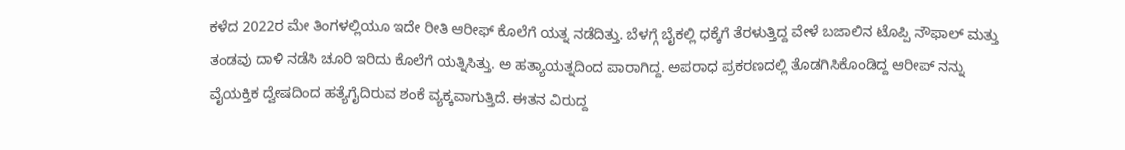ಕಳೆದ 2022ರ ಮೇ ತಿಂಗಳಲ್ಲಿಯೂ ಇದೇ ರೀತಿ ಆರೀಫ್ ಕೊಲೆಗೆ ಯತ್ನ ನಡೆದಿತ್ತು. ಬೆಳಗ್ಗೆ ಬೈಕಲ್ಲಿ ಧಕ್ಕೆಗೆ ತೆರಳುತ್ತಿದ್ದ ವೇಳೆ ಬಜಾಲಿನ ಟೊಪ್ಪಿ ನೌಫಾಲ್ ಮತ್ತು ತಂಡವು ದಾಳಿ ನಡೆಸಿ ಚೂರಿ ಇರಿದು ಕೊಲೆಗೆ ಯತ್ನಿಸಿತ್ತು. ಅ ಹತ್ಯಾಯತ್ನದಿಂದ ಪಾರಾಗಿದ್ದ. ಅಪರಾಧ ಪ್ರಕರಣದಲ್ಲಿ ತೊಡಗಿಸಿಕೊಂಡಿದ್ದ ಆರೀಪ್ ನನ್ನು ವೈಯಕ್ತಿಕ ದ್ವೇಷದಿಂದ ಹತ್ಯೆಗೈದಿರುವ ಶಂಕೆ ವ್ಯಕ್ಕವಾಗುತ್ತಿದೆ. ಈತನ ವಿರುದ್ದ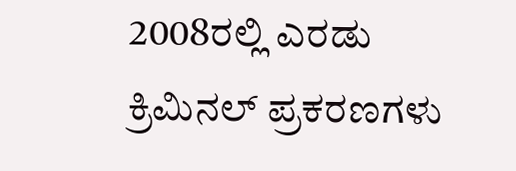2008ರಲ್ಲಿ ಎರಡು ಕ್ರಿಮಿನಲ್ ಪ್ರಕರಣಗಳು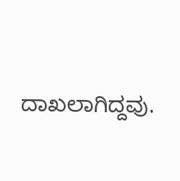ದಾಖಲಾಗಿದ್ದವು.